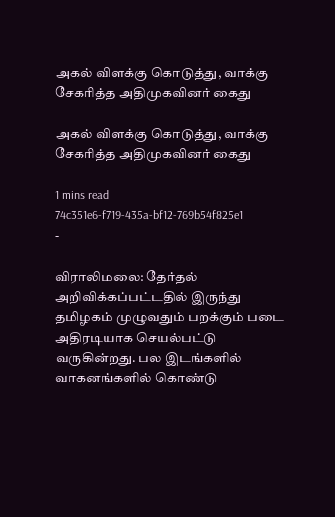அகல் விளக்கு கொடுத்து, வாக்கு சேகரித்த அதிமுகவினர் கைது

அகல் விளக்கு கொடுத்து, வாக்கு சேகரித்த அதிமுகவினர் கைது

1 mins read
74c351e6-f719-435a-bf12-769b54f825e1
-

விராலிமலை: தேர்தல் அறிவிக்கப்பட்டதில் இருந்து தமிழகம் முழுவதும் பறக்கும் படை அதிரடியாக செயல்பட்டு வருகின்றது. பல இடங்களில் வாகனங்களில் கொண்டு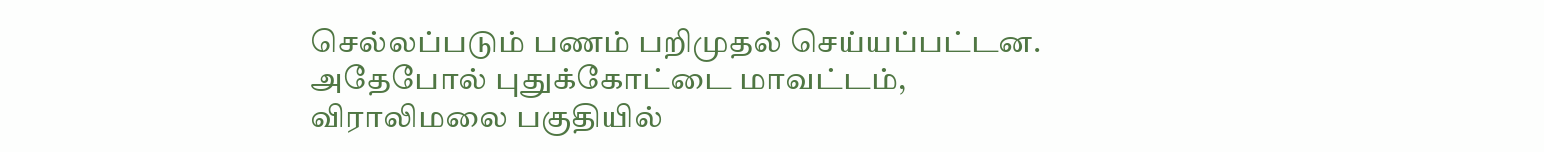செல்லப்படும் பணம் பறிமுதல் செய்யப்பட்டன. அதேபோல் புதுக்கோட்டை மாவட்டம், விராலிமலை பகுதியில்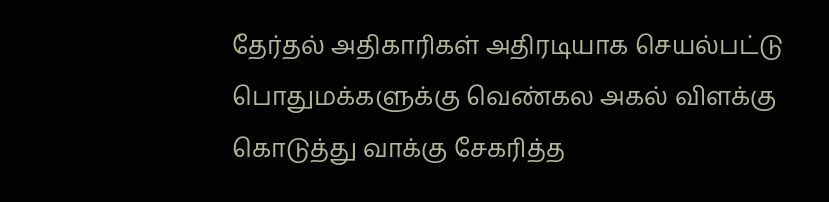தேர்தல் அதிகாரிகள் அதிரடியாக செயல்பட்டு பொதுமக்களுக்கு வெண்கல அகல் விளக்கு கொடுத்து வாக்கு சேகரித்த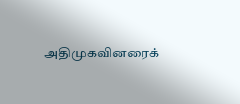அதிமுகவினரைக்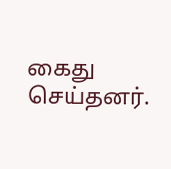கைது செய்தனர்.